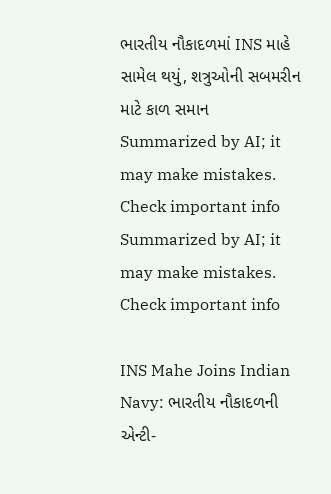ભારતીય નૌકાદળમાં INS માહે સામેલ થયું, શત્રુઓની સબમરીન માટે કાળ સમાન
Summarized by AI; it may make mistakes. Check important info
Summarized by AI; it may make mistakes. Check important info

INS Mahe Joins Indian Navy: ભારતીય નૌકાદળની એન્ટી-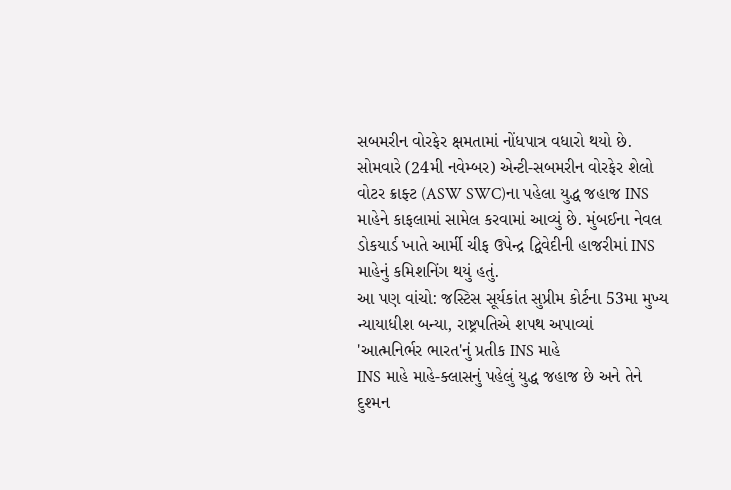સબમરીન વોરફેર ક્ષમતામાં નોંધપાત્ર વધારો થયો છે. સોમવારે (24મી નવેમ્બર) એન્ટી-સબમરીન વોરફેર શેલો વોટર ક્રાફ્ટ (ASW SWC)ના પહેલા યુદ્ધ જહાજ INS માહેને કાફલામાં સામેલ કરવામાં આવ્યું છે. મુંબઈના નેવલ ડોકયાર્ડ ખાતે આર્મી ચીફ ઉપેન્દ્ર દ્વિવેદીની હાજરીમાં INS માહેનું કમિશનિંગ થયું હતું.
આ પણ વાંચો: જસ્ટિસ સૂર્યકાંત સુપ્રીમ કોર્ટના 53મા મુખ્ય ન્યાયાધીશ બન્યા, રાષ્ટ્રપતિએ શપથ અપાવ્યાં
'આત્મનિર્ભર ભારત'નું પ્રતીક INS માહે
INS માહે માહે-ક્લાસનું પહેલું યુદ્ધ જહાજ છે અને તેને દુશ્મન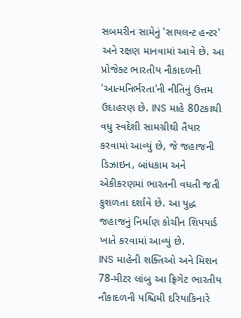સબમરીન સામેનું 'સાયલન્ટ હન્ટર' અને રક્ષણ માનવામાં આવે છે. આ પ્રોજેક્ટ ભારતીય નૌકાદળની 'આત્મનિર્ભરતા'ની નીતિનું ઉત્તમ ઉદાહરણ છે. INS માહે 80ટકાથી વધુ સ્વદેશી સામગ્રીથી તૈયાર કરવામાં આવ્યું છે, જે જહાજની ડિઝાઇન, બાંધકામ અને એકીકરણમાં ભારતની વધતી જતી કુશળતા દર્શાવે છે. આ યુદ્ધ જહાજનું નિર્માણ કોચીન શિપયાર્ડ ખાતે કરવામાં આવ્યું છે.
INS માહેની શક્તિઓ અને મિશન
78-મીટર લાંબુ આ ફ્રિગેટ ભારતીય નૌકાદળની પશ્ચિમી દરિયાકિનારે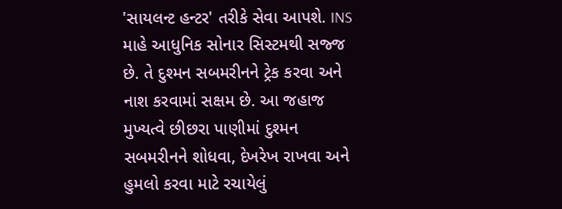'સાયલન્ટ હન્ટર' તરીકે સેવા આપશે. INS માહે આધુનિક સોનાર સિસ્ટમથી સજ્જ છે. તે દુશ્મન સબમરીનને ટ્રેક કરવા અને નાશ કરવામાં સક્ષમ છે. આ જહાજ મુખ્યત્વે છીછરા પાણીમાં દુશ્મન સબમરીનને શોધવા, દેખરેખ રાખવા અને હુમલો કરવા માટે રચાયેલું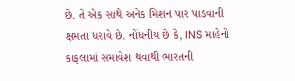છે. તે એક સાથે અનેક મિશન પાર પાડવાની ક્ષમતા ધરાવે છે. નોંધનીય છે કે, INS માહેનો કાફલામાં સમાવેશ થવાથી ભારતની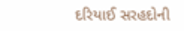દરિયાઈ સરહદોની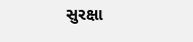સુરક્ષા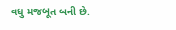વધુ મજબૂત બની છે.